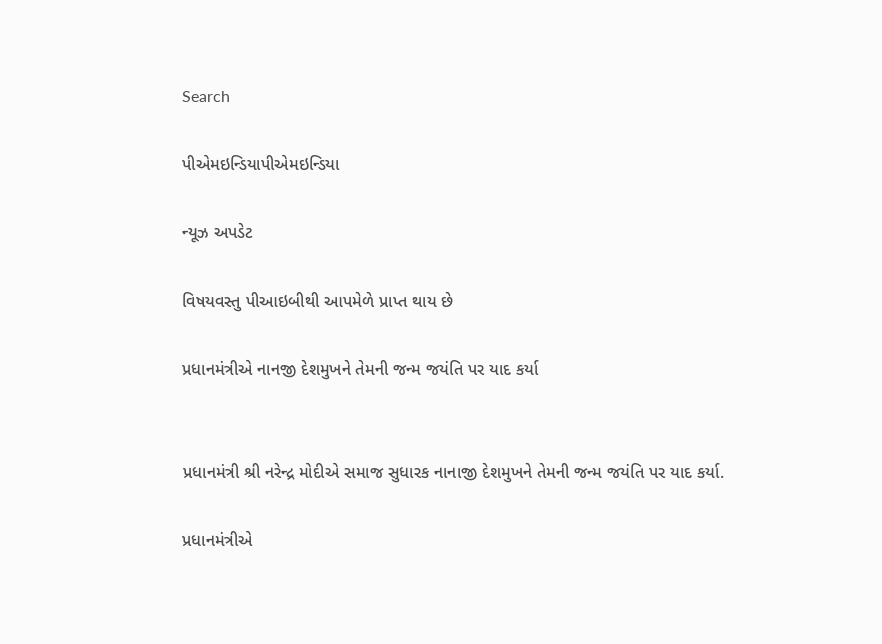Search

પીએમઇન્ડિયાપીએમઇન્ડિયા

ન્યૂઝ અપડેટ

વિષયવસ્તુ પીઆઇબીથી આપમેળે પ્રાપ્ત થાય છે

પ્રધાનમંત્રીએ નાનજી દેશમુખને તેમની જન્મ જયંતિ પર યાદ કર્યા


પ્રધાનમંત્રી શ્રી નરેન્દ્ર મોદીએ સમાજ સુધારક નાનાજી દેશમુખને તેમની જન્મ જયંતિ પર યાદ કર્યા.

પ્રધાનમંત્રીએ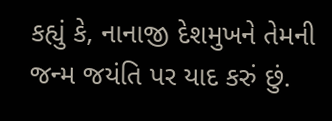કહ્યું કે, નાનાજી દેશમુખને તેમની જન્મ જયંતિ પર યાદ કરું છું.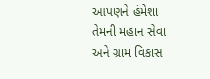આપણને હંમેશા તેમની મહાન સેવા અને ગ્રામ વિકાસ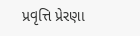પ્રવૃત્તિ પ્રેરણા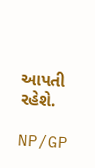આપતી રહેશે.

NP/GP